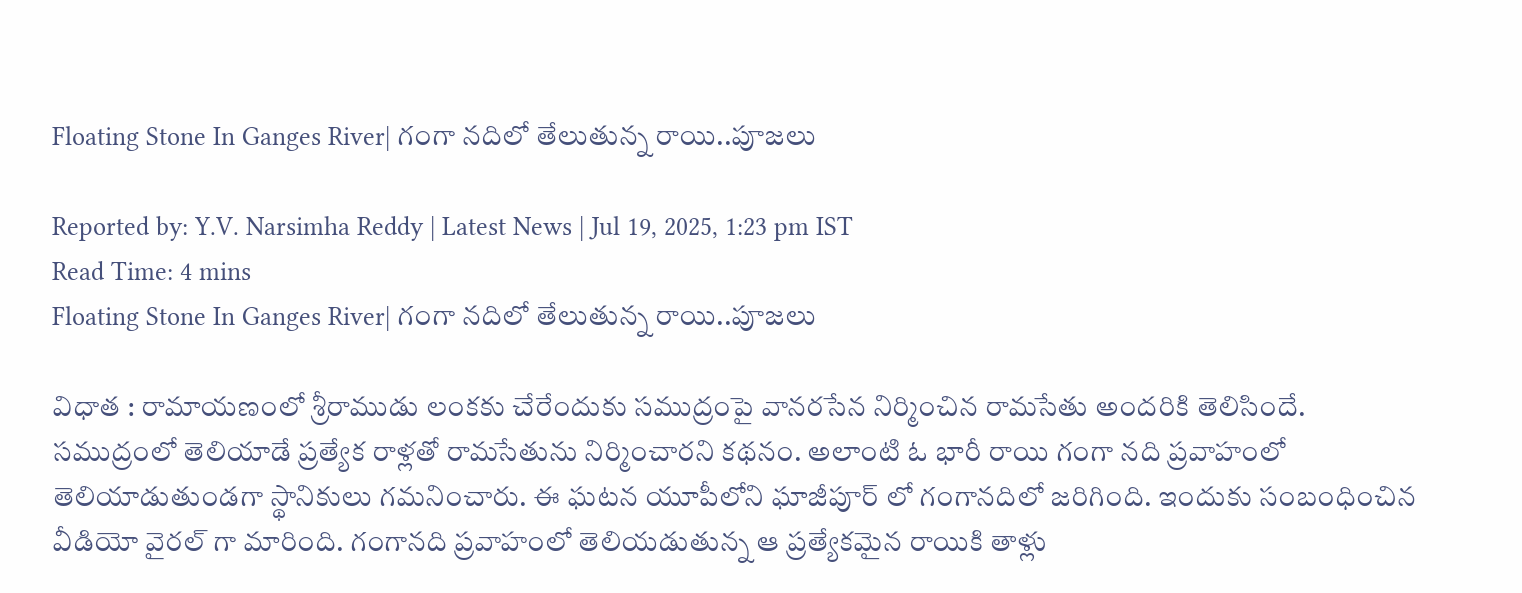Floating Stone In Ganges River| గంగా నదిలో తేలుతున్న రాయి..పూజలు

Reported by: Y.V. Narsimha Reddy | Latest News | Jul 19, 2025, 1:23 pm IST
Read Time: 4 mins
Floating Stone In Ganges River| గంగా నదిలో తేలుతున్న రాయి..పూజలు

విధాత : రామాయణంలో శ్రీరాముడు లంకకు చేరేందుకు సముద్రంపై వానరసేన నిర్మించిన రామసేతు అందరికి తెలిసిందే. సముద్రంలో తెలియాడే ప్రత్యేక రాళ్లతో రామసేతును నిర్మించారని కథనం. అలాంటి ఓ భారీ రాయి గంగా నది ప్రవాహంలో తెలియాడుతుండగా స్థానికులు గమనించారు. ఈ ఘటన యూపీలోని ఘాజీపూర్ లో గంగానదిలో జరిగింది. ఇందుకు సంబంధించిన వీడియో వైరల్ గా మారింది. గంగానది ప్రవాహంలో తెలియడుతున్న ఆ ప్రత్యేకమైన రాయికి తాళ్లు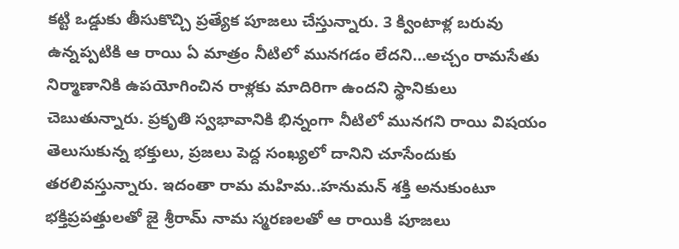కట్టి ఒడ్డుకు తీసుకొచ్చి ప్రత్యేక పూజలు చేస్తున్నారు. 3 క్వింటాళ్ల బరువు ఉన్నప్పటికి ఆ రాయి ఏ మాత్రం నీటిలో మునగడం లేదని…అచ్చం రామసేతు నిర్మాణానికి ఉపయోగించిన రాళ్లకు మాదిరిగా ఉందని స్థానికులు చెబుతున్నారు. ప్రకృతి స్వభావానికి భిన్నంగా నీటిలో మునగని రాయి విషయం తెలుసుకున్న భక్తులు, ప్రజలు పెద్ద సంఖ్యలో దానిని చూసేందుకు తరలివస్తున్నారు. ఇదంతా రామ మహిమ..హనుమన్ శక్తి అనుకుంటూ భక్తిప్రపత్తులతో జై శ్రీరామ్ నామ స్మరణలతో ఆ రాయికి పూజలు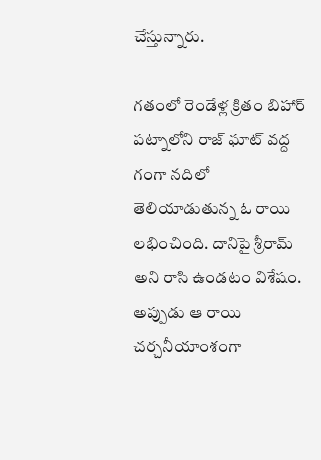చేస్తున్నారు.

గతంలో రెండేళ్ల క్రితం బిహార్ పట్నాలోని రాజ్ ఘాట్ వద్ద గంగా నదిలో తెలియాడుతున్న ఓ రాయి లభించింది. దానిపై శ్రీరామ్ అని రాసి ఉండటం విశేషం. అప్పుడు ఆ రాయి చర్చనీయాంశంగా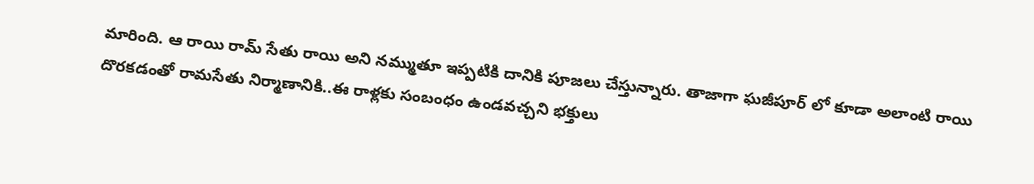మారింది. ఆ రాయి రామ్ సేతు రాయి అని నమ్ముతూ ఇప్పటికి దానికి పూజలు చేస్తున్నారు. తాజాగా ఘజీపూర్ లో కూడా అలాంటి రాయి దొరకడంతో రామసేతు నిర్మాణానికి..ఈ రాళ్లకు సంబంధం ఉండవచ్చని భక్తులు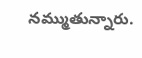నమ్ముతున్నారు.